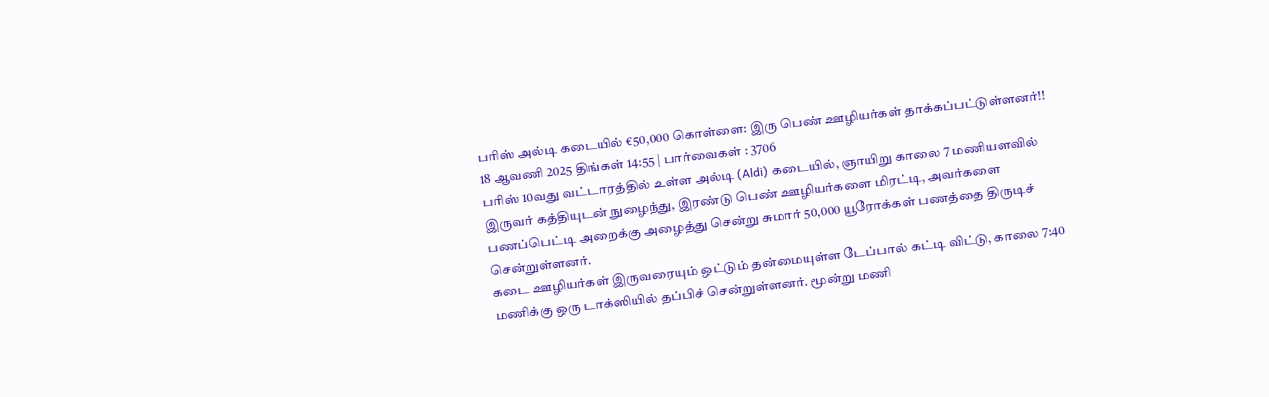பரிஸ் அல்டி கடையில் €50,000 கொள்ளை: இரு பெண் ஊழியர்கள் தாக்கப்பட்டுள்ளனர்!!
18 ஆவணி 2025 திங்கள் 14:55 | பார்வைகள் : 3706
பரிஸ் 10வது வட்டாரத்தில் உள்ள அல்டி (Aldi) கடையில், ஞாயிறு காலை 7 மணியளவில் இருவர் கத்தியுடன் நுழைந்து, இரண்டு பெண் ஊழியர்களை மிரட்டி, அவர்களை பணப்பெட்டி அறைக்கு அழைத்து சென்று சுமார் 50,000 யூரோக்கள் பணத்தை திருடிச் சென்றுள்ளனர்.
கடை ஊழியர்கள் இருவரையும் ஒட்டும் தன்மையுள்ள டேப்பால் கட்டி விட்டு, காலை 7:40 மணிக்கு ஒரு டாக்ஸியில் தப்பிச் சென்றுள்ளனர். மூன்று மணி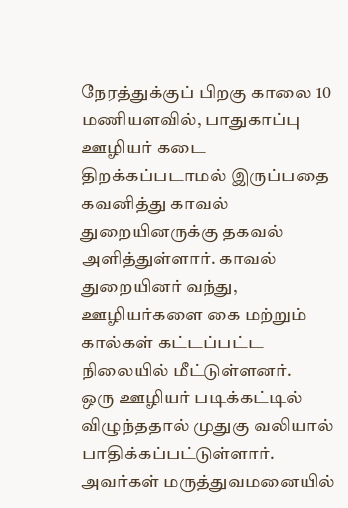நேரத்துக்குப் பிறகு காலை 10 மணியளவில், பாதுகாப்பு ஊழியர் கடை திறக்கப்படாமல் இருப்பதை கவனித்து காவல் துறையினருக்கு தகவல் அளித்துள்ளார். காவல் துறையினர் வந்து, ஊழியர்களை கை மற்றும் கால்கள் கட்டப்பட்ட நிலையில் மீட்டுள்ளனர்.
ஒரு ஊழியர் படிக்கட்டில் விழுந்ததால் முதுகு வலியால் பாதிக்கப்பட்டுள்ளார். அவர்கள் மருத்துவமனையில்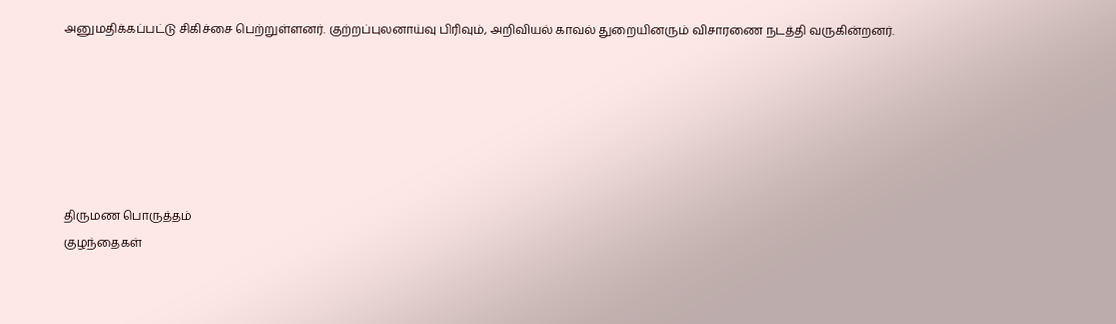அனுமதிக்கப்பட்டு சிகிச்சை பெற்றுள்ளனர். குற்றப்புலனாய்வு பிரிவும், அறிவியல் காவல் துறையினரும் விசாரணை நடத்தி வருகின்றனர்.






திருமண பொருத்தம்
குழந்தைகள்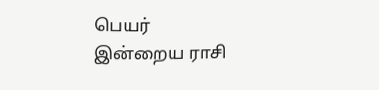பெயர்
இன்றைய ராசி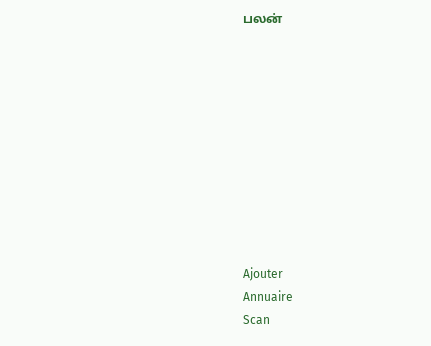பலன்










Ajouter
Annuaire
Scan